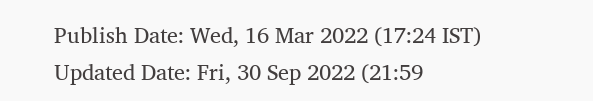Publish Date: Wed, 16 Mar 2022 (17:24 IST)
Updated Date: Fri, 30 Sep 2022 (21:59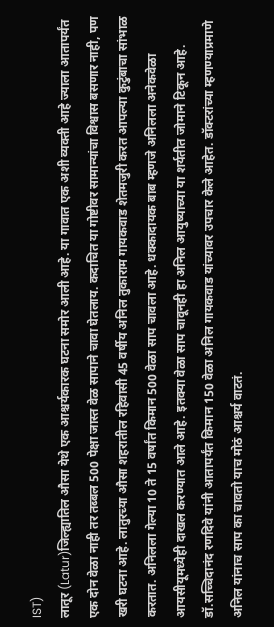IST)
लातूर (Latur)जिल्ह्यातिल औसा येथे एक आश्चर्यकारक घटना समोर आली आहे. या गावात एक अशी व्यक्ती आहे ज्याला आतापर्यंत एक दोन वेळा नाही तर तब्बल 500 पेक्षा जास्त वेळ सापाने चावा घेतलाय. कदाचित या गोष्टीवर सामान्यांचा विश्वास बसणार नाही, पण खरी घटना आहे. लातुरच्या औसा शहरातील रहिवासी 45 वर्षीय अनिल तुकाराम गायकवाड शेतमजुरी करत आपल्या कुटुंबाचा सांभाळ करतात. अनिलला गेल्या 10 ते 15 वर्षांत किमान 500 वेळा साप चावला आहे. धक्कादायक बाब म्हणजे अनिलला अनेकवेळा आयसीयूमध्येही दाखल करण्यात आले आहे. इतक्या वेळा साप चावूनही हा अनिल आयुष्याच्या या शर्यतीत जोमाने टिकून आहे.
डॉ.सच्चिदानंद रणदिवे यांनी आतापर्यंत किमान 150 वेळा अनिल गायकवाड यांच्यावर उपचार केले आहेत. डॉक्टरांच्या म्हणण्याप्रमाणे अनिल यांनाच साप का चावतो याच मोठं आश्चर्य वाटतं.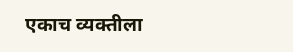एकाच व्यक्तीला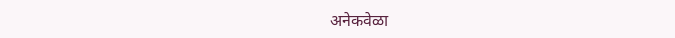अनेकवेळा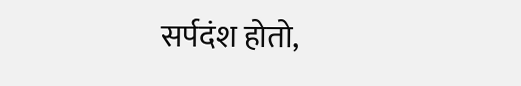सर्पदंश होतो,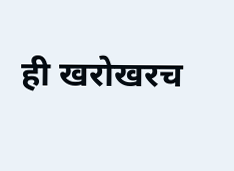ही खरोखरच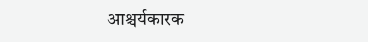आश्चर्यकारक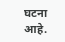घटना आहे.